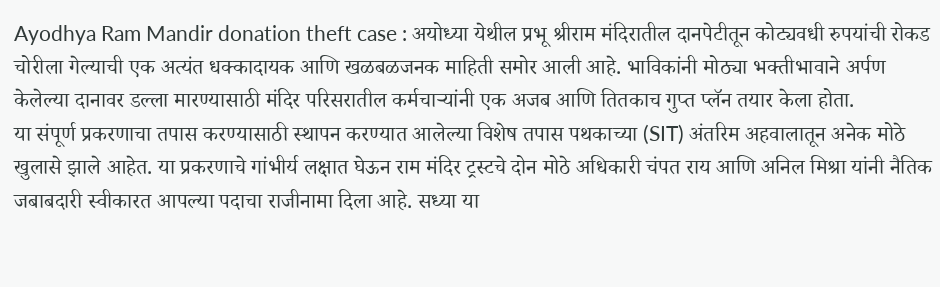Ayodhya Ram Mandir donation theft case : अयोध्या येथील प्रभू श्रीराम मंदिरातील दानपेटीतून कोट्यवधी रुपयांची रोकड चोरीला गेल्याची एक अत्यंत धक्कादायक आणि खळबळजनक माहिती समोर आली आहे. भाविकांनी मोठ्या भक्तीभावाने अर्पण केलेल्या दानावर डल्ला मारण्यासाठी मंदिर परिसरातील कर्मचाऱ्यांनी एक अजब आणि तितकाच गुप्त प्लॅन तयार केला होता.
या संपूर्ण प्रकरणाचा तपास करण्यासाठी स्थापन करण्यात आलेल्या विशेष तपास पथकाच्या (SIT) अंतरिम अहवालातून अनेक मोठे खुलासे झाले आहेत. या प्रकरणाचे गांभीर्य लक्षात घेऊन राम मंदिर ट्रस्टचे दोन मोठे अधिकारी चंपत राय आणि अनिल मिश्रा यांनी नैतिक जबाबदारी स्वीकारत आपल्या पदाचा राजीनामा दिला आहे. सध्या या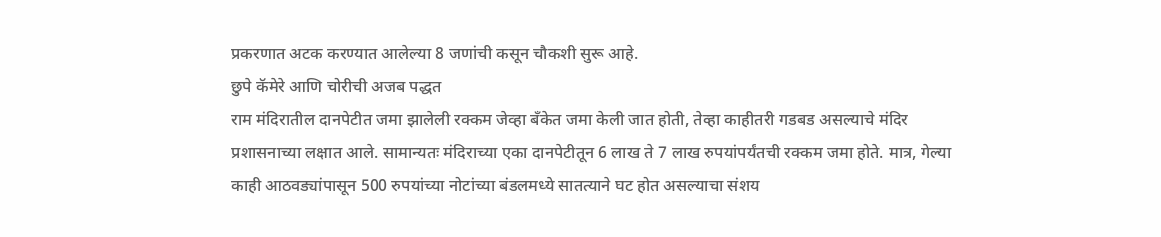प्रकरणात अटक करण्यात आलेल्या 8 जणांची कसून चौकशी सुरू आहे.
छुपे कॅमेरे आणि चोरीची अजब पद्धत
राम मंदिरातील दानपेटीत जमा झालेली रक्कम जेव्हा बँकेत जमा केली जात होती, तेव्हा काहीतरी गडबड असल्याचे मंदिर प्रशासनाच्या लक्षात आले. सामान्यतः मंदिराच्या एका दानपेटीतून 6 लाख ते 7 लाख रुपयांपर्यंतची रक्कम जमा होते. मात्र, गेल्या काही आठवड्यांपासून 500 रुपयांच्या नोटांच्या बंडलमध्ये सातत्याने घट होत असल्याचा संशय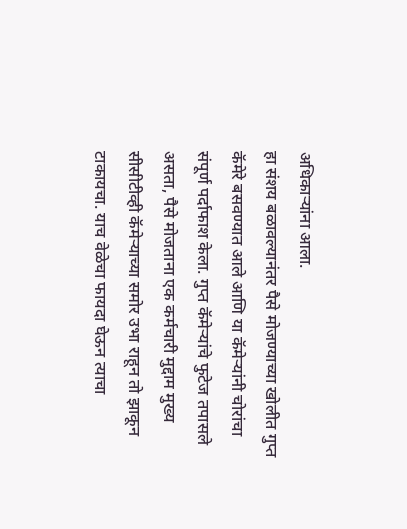अधिकाऱ्यांना आला.
हा संशय बळावल्यानंतर पैसे मोजण्याच्या खोलीत गुप्त कॅमेरे बसवण्यात आले आणि या कॅमेऱ्यांनी चोरांचा संपूर्ण पर्दाफाश केला. गुप्त कॅमेऱ्यांचे फुटेज तपासले असता, पैसे मोजताना एक कर्मचारी मुद्दाम मुख्य सीसीटीव्ही कॅमेऱ्याच्या समोर उभा राहून तो झाकून टाकायचा. याच वेळेचा फायदा घेऊन त्याचा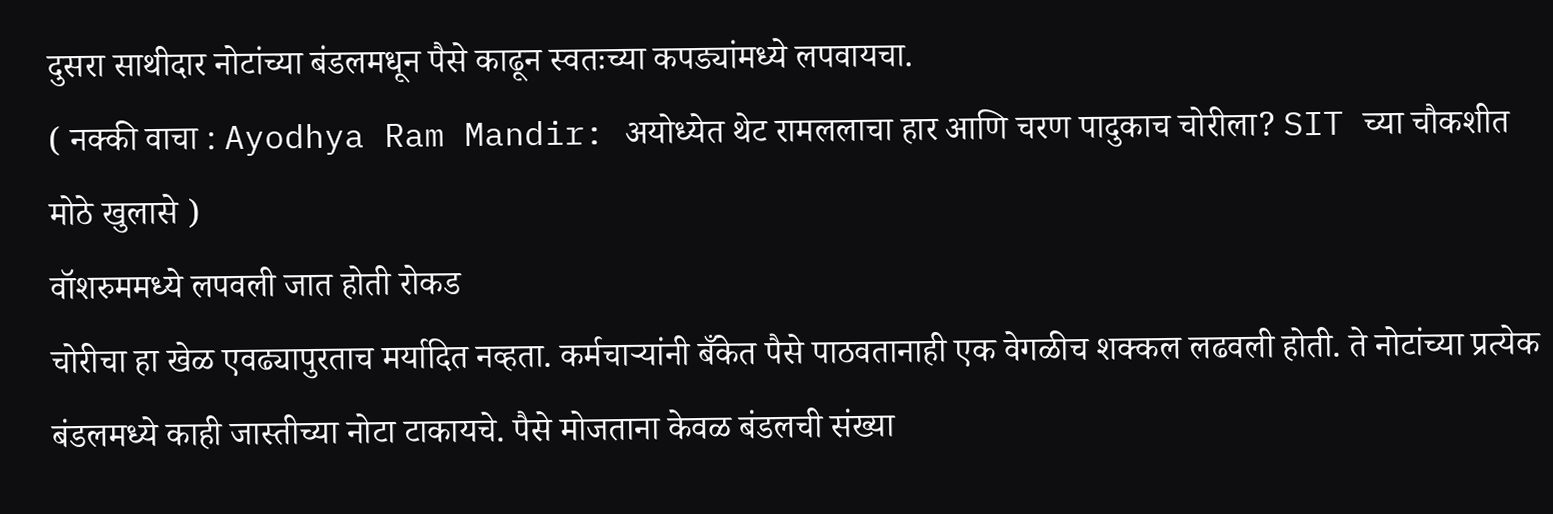दुसरा साथीदार नोटांच्या बंडलमधून पैसे काढून स्वतःच्या कपड्यांमध्ये लपवायचा.
( नक्की वाचा : Ayodhya Ram Mandir: अयोध्येत थेट रामललाचा हार आणि चरण पादुकाच चोरीला? SIT च्या चौकशीत मोठे खुलासे )
वॉशरुममध्ये लपवली जात होती रोकड
चोरीचा हा खेळ एवढ्यापुरताच मर्यादित नव्हता. कर्मचाऱ्यांनी बँकेत पैसे पाठवतानाही एक वेगळीच शक्कल लढवली होती. ते नोटांच्या प्रत्येक बंडलमध्ये काही जास्तीच्या नोटा टाकायचे. पैसे मोजताना केवळ बंडलची संख्या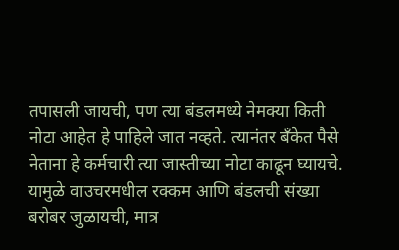तपासली जायची, पण त्या बंडलमध्ये नेमक्या किती नोटा आहेत हे पाहिले जात नव्हते. त्यानंतर बँकेत पैसे नेताना हे कर्मचारी त्या जास्तीच्या नोटा काढून घ्यायचे. यामुळे वाउचरमधील रक्कम आणि बंडलची संख्या बरोबर जुळायची, मात्र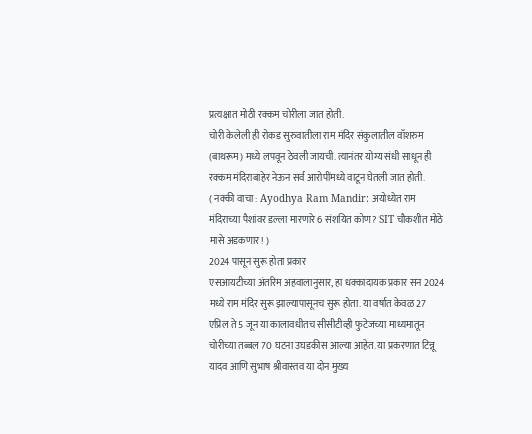प्रत्यक्षात मोठी रक्कम चोरीला जात होती.
चोरी केलेली ही रोकड सुरुवातीला राम मंदिर संकुलातील वॉशरुम (बाथरूम) मध्ये लपवून ठेवली जायची. त्यानंतर योग्य संधी साधून ही रक्कम मंदिराबाहेर नेऊन सर्व आरोपींमध्ये वाटून घेतली जात होती.
( नक्की वाचा : Ayodhya Ram Mandir: अयोध्येत राम मंदिराच्या पैशांवर डल्ला मारणारे 6 संशयित कोण? SIT चौकशीत मोठे मासे अडकणार! )
2024 पासून सुरू होता प्रकार
एसआयटीच्या अंतरिम अहवालानुसार, हा धक्कादायक प्रकार सन 2024 मध्ये राम मंदिर सुरू झाल्यापासूनच सुरू होता. या वर्षात केवळ 27 एप्रिल ते 5 जून या कालावधीतच सीसीटीव्ही फुटेजच्या माध्यमातून चोरीच्या तब्बल 70 घटना उघडकीस आल्या आहेत. या प्रकरणात टिन्नू यादव आणि सुभाष श्रीवास्तव या दोन मुख्य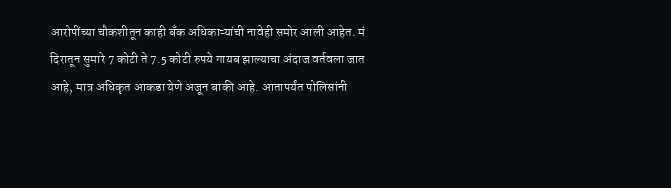आरोपींच्या चौकशीतून काही बँक अधिकाऱ्यांची नावेही समोर आली आहेत. मं
दिरातून सुमारे 7 कोटी ते 7.5 कोटी रुपये गायब झाल्याचा अंदाज वर्तवला जात आहे, मात्र अधिकृत आकडा येणे अजून बाकी आहे. आतापर्यंत पोलिसांनी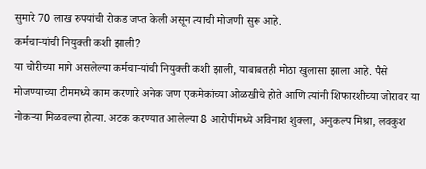सुमारे 70 लाख रुपयांची रोकड जप्त केली असून त्याची मोजणी सुरू आहे.
कर्मचाऱ्यांची नियुक्ती कशी झाली?
या चोरीच्या मागे असलेल्या कर्मचाऱ्यांची नियुक्ती कशी झाली, याबाबतही मोठा खुलासा झाला आहे. पैसे मोजण्याच्या टीममध्ये काम करणारे अनेक जण एकमेकांच्या ओळखीचे होते आणि त्यांनी शिफारशीच्या जोरावर या नोकऱ्या मिळवल्या होत्या. अटक करण्यात आलेल्या 8 आरोपींमध्ये अविनाश शुक्ला, अनुकल्प मिश्रा, लवकुश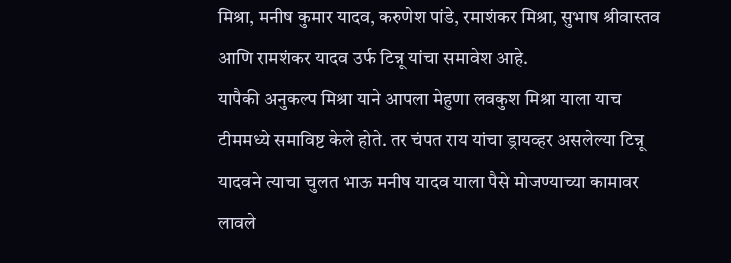मिश्रा, मनीष कुमार यादव, करुणेश पांडे, रमाशंकर मिश्रा, सुभाष श्रीवास्तव आणि रामशंकर यादव उर्फ टिन्नू यांचा समावेश आहे.
यापैकी अनुकल्प मिश्रा याने आपला मेहुणा लवकुश मिश्रा याला याच टीममध्ये समाविष्ट केले होते. तर चंपत राय यांचा ड्रायव्हर असलेल्या टिन्नू यादवने त्याचा चुलत भाऊ मनीष यादव याला पैसे मोजण्याच्या कामावर लावले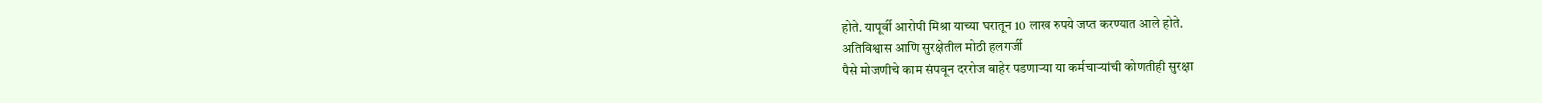होते. यापूर्वी आरोपी मिश्रा याच्या घरातून 10 लाख रुपये जप्त करण्यात आले होते.
अतिविश्वास आणि सुरक्षेतील मोठी हलगर्जी
पैसे मोजणीचे काम संपवून दररोज बाहेर पडणाऱ्या या कर्मचाऱ्यांची कोणतीही सुरक्षा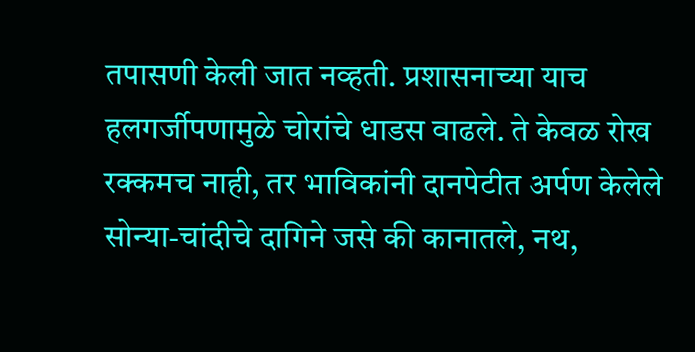तपासणी केली जात नव्हती. प्रशासनाच्या याच हलगर्जीपणामुळे चोरांचे धाडस वाढले. ते केवळ रोख रक्कमच नाही, तर भाविकांनी दानपेटीत अर्पण केलेले सोन्या-चांदीचे दागिने जसे की कानातले, नथ,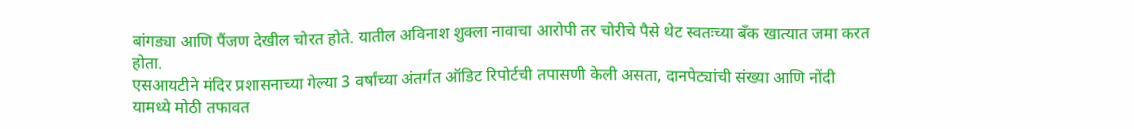बांगड्या आणि पैंजण देखील चोरत होते. यातील अविनाश शुक्ला नावाचा आरोपी तर चोरीचे पैसे थेट स्वतःच्या बँक खात्यात जमा करत होता.
एसआयटीने मंदिर प्रशासनाच्या गेल्या 3 वर्षांच्या अंतर्गत ऑडिट रिपोर्टची तपासणी केली असता, दानपेट्यांची संख्या आणि नोंदी यामध्ये मोठी तफावत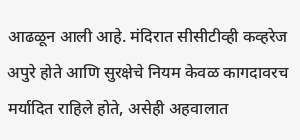आढळून आली आहे. मंदिरात सीसीटीव्ही कव्हरेज अपुरे होते आणि सुरक्षेचे नियम केवळ कागदावरच मर्यादित राहिले होते, असेही अहवालात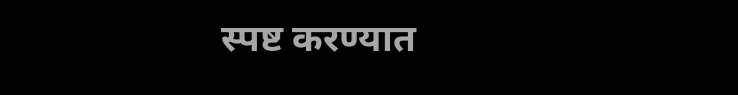स्पष्ट करण्यात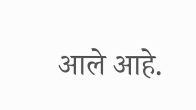आले आहे.